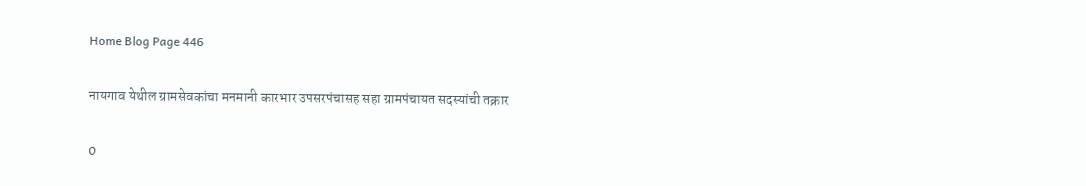Home Blog Page 446

नायगाव येथील ग्रामसेवकांचा मनमानी कारभार उपसरपंचासह सहा ग्रामपंचायत सदस्यांची तक्रार

0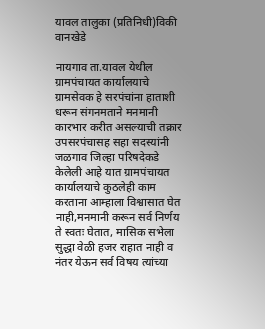यावल तालुका (प्रतिनिधी)विकी वानखेडे

नायगाव ता.यावल येथील ग्रामपंचायत कार्यालयाचे ग्रामसेवक हे सरपंचांना हाताशी धरून संगनमताने मनमानी कारभार करीत असल्याची तक्रार उपसरपंचासह सहा सदस्यांनी जळगाव जिल्हा परिषदेकडे केलेली आहे यात ग्रामपंचायत कार्यालयाचे कुठलेही काम करताना आम्हाला विश्वासात घेत नाही,मनमानी करून सर्व निर्णय ते स्वतः घेतात, मासिक सभेला सुद्धा वेळी हजर राहात नाही व नंतर येऊन सर्व विषय त्यांच्या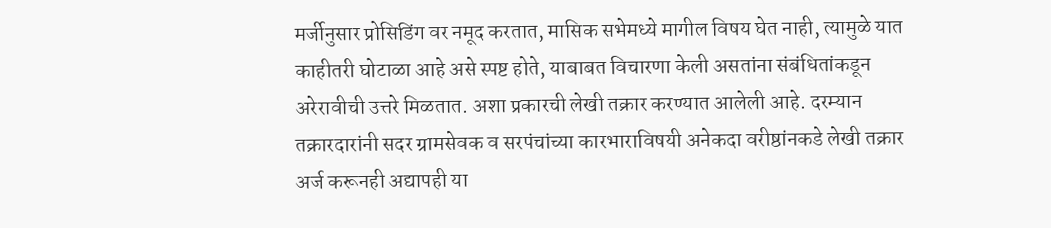मर्जीनुसार प्रोसिडिंग वर नमूद करतात, मासिक सभेमध्ये मागील विषय घेत नाही, त्यामुळे यात काहीतरी घोटाळा आहे असे स्पष्ट होते, याबाबत विचारणा केली असतांना संबंधितांकडून अरेरावीची उत्तरे मिळतात. अशा प्रकारची लेखी तक्रार करण्यात आलेली आहे. दरम्यान तक्रारदारांनी सदर ग्रामसेवक व सरपंचांच्या कारभाराविषयी अनेकदा वरीष्ठांनकडे लेखी तक्रार अर्ज करूनही अद्यापही या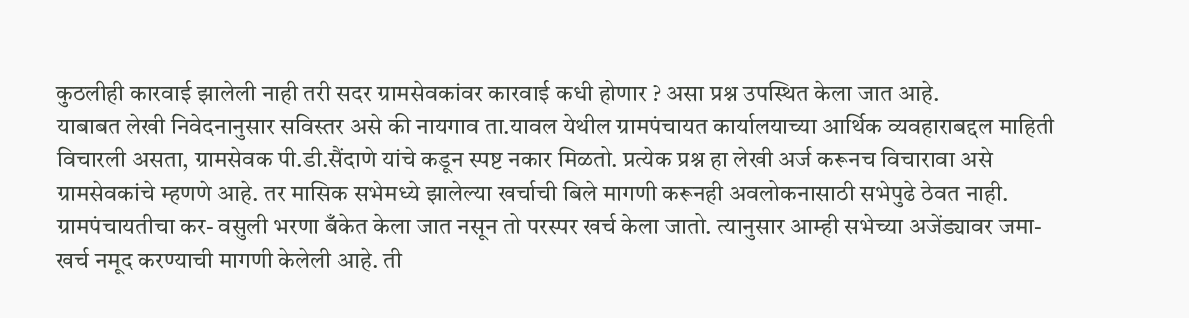कुठलीही कारवाई झालेली नाही तरी सदर ग्रामसेवकांवर कारवाई कधी होणार ? असा प्रश्न उपस्थित केला जात आहे.
याबाबत लेखी निवेदनानुसार सविस्तर असे की नायगाव ता.यावल येथील ग्रामपंचायत कार्यालयाच्या आर्थिक व्यवहाराबद्दल माहिती विचारली असता, ग्रामसेवक पी.डी.सैंदाणे यांचे कडून स्पष्ट नकार मिळतो. प्रत्येक प्रश्न हा लेखी अर्ज करूनच विचारावा असे ग्रामसेवकांचे म्हणणे आहे. तर मासिक सभेमध्ये झालेल्या खर्चाची बिले मागणी करूनही अवलोकनासाठी सभेपुढे ठेवत नाही. ग्रामपंचायतीचा कर- वसुली भरणा बँकेत केला जात नसून तो परस्पर खर्च केला जातो. त्यानुसार आम्ही सभेच्या अजेंड्यावर जमा-खर्च नमूद करण्याची मागणी केलेली आहे. ती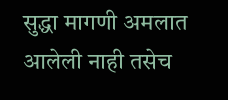सुद्धा मागणी अमलात आलेली नाही तसेच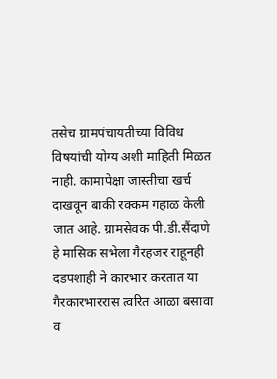तसेच ग्रामपंचायतीच्या विविध विषयांची योग्य अशी माहिती मिळत नाही. कामापेक्षा जास्तीचा खर्च दाखवून बाकी रक्कम गहाळ केली जात आहे. ग्रामसेवक पी.डी.सैंदाणे हे मासिक सभेला गैरहजर राहूनही दडपशाही ने कारभार करतात या गैरकारभाररास त्वरित आळा बसावा व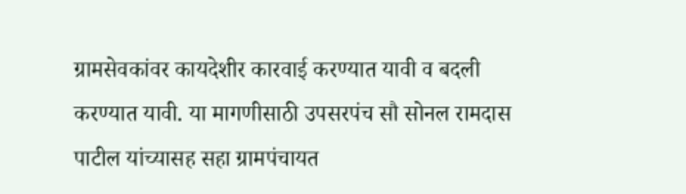ग्रामसेवकांवर कायदेशीर कारवाई करण्यात यावी व बदली करण्यात यावी. या मागणीसाठी उपसरपंच सौ सोनल रामदास पाटील यांच्यासह सहा ग्रामपंचायत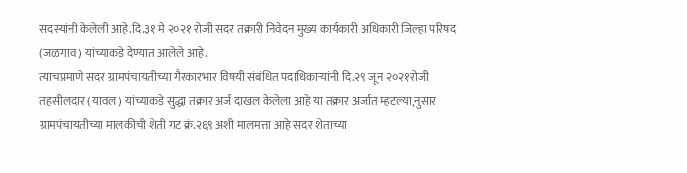सदस्यांनी केलेली आहे.दि.३१ मे २०२१ रोजी सदर तक्रारी निवेदन मुख्य कार्यकारी अधिकारी जिल्हा परिषद (जळगाव) यांच्याकडे देण्यात आलेले आहे.
त्याचप्रमाणे सदर ग्रामपंचायतीच्या गैरकारभार विषयी संबंधित पदाधिकाऱ्यांनी दि.२९ जून २०२१रोजी तहसीलदार (यावल) यांच्याकडे सुद्धा तक्रार अर्ज दाखल केलेला आहे या तक्रार अर्जात म्हटल्या,नुसार ग्रामपंचायतीच्या मालकीची शेती गट क्रं.२६९ अशी मालमत्ता आहे सदर शेताच्या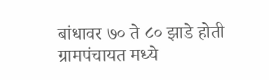बांधावर ७० ते ८० झाडे होती ग्रामपंचायत मध्ये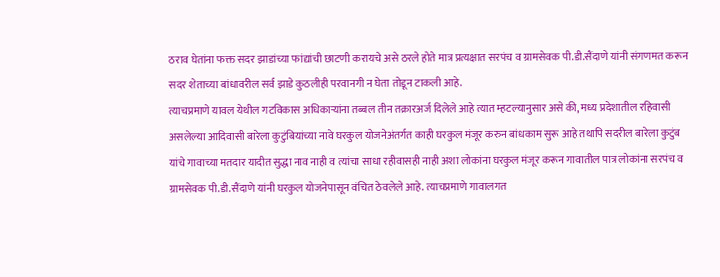ठराव घेतांना फक्त सदर झाडांच्या फांद्यांची छाटणी करायचे असे ठरले होते मात्र प्रत्यक्षात सरपंच व ग्रामसेवक पी.डी.सैंदाणे यांनी संगणमत करून सदर शेताच्या बांधावरील सर्व झाडे कुठलीही परवानगी न घेता तोडून टाकली आहे.
त्याचप्रमाणे यावल येथील गटविकास अधिकाऱ्यांना तब्बल तीन तक्रारअर्ज दिलेले आहे त्यात म्हटल्यानुसार असे की, मध्य प्रदेशातील रहिवासी असलेल्या आदिवासी बारेला कुटुंबियांच्या नावे घरकुल योजनेअंतर्गत काही घरकुल मंजूर करुन बांधकाम सुरू आहे तथापि सदरील बारेला कुटुंब यांचे गावाच्या मतदार यादीत सुद्धा नाव नाही व त्यांचा साधा रहीवासही नाही अशा लोकांना घरकुल मंजूर करून गावातील पात्र लोकांना सरपंच व ग्रामसेवक पी.डी.सैंदाणे यांनी घरकुल योजनेपासून वंचित ठेवलेले आहे. त्याचप्रमाणे गावालगत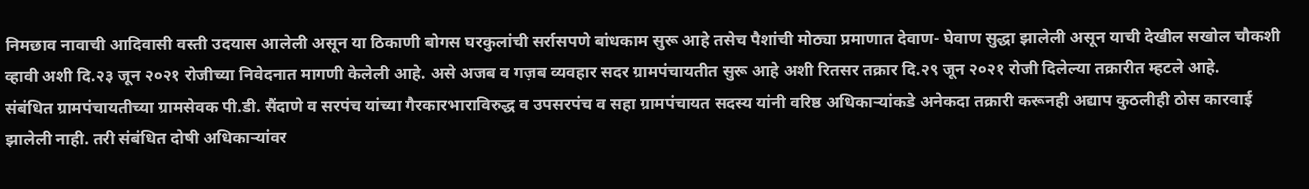निमछाव नावाची आदिवासी वस्ती उदयास आलेली असून या ठिकाणी बोगस घरकुलांची सर्रासपणे बांधकाम सुरू आहे तसेच पैशांची मोठ्या प्रमाणात देवाण- घेवाण सुद्धा झालेली असून याची देखील सखोल चौकशी व्हावी अशी दि.२३ जून २०२१ रोजीच्या निवेदनात मागणी केलेली आहे. असे अजब व गज़ब व्यवहार सदर ग्रामपंचायतीत सुरू आहे अशी रितसर तक्रार दि.२९ जून २०२१ रोजी दिलेल्या तक्रारीत म्हटले आहे.
संबंधित ग्रामपंचायतीच्या ग्रामसेवक पी.डी. सैंदाणे व सरपंच यांच्या गैरकारभाराविरुद्ध व उपसरपंच व सहा ग्रामपंचायत सदस्य यांनी वरिष्ठ अधिकाऱ्यांकडे अनेकदा तक्रारी करूनही अद्याप कुठलीही ठोस कारवाई झालेली नाही. तरी संबंधित दोषी अधिकाऱ्यांवर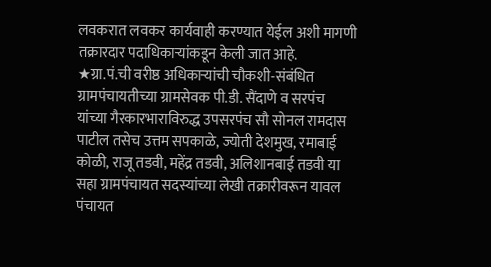लवकरात लवकर कार्यवाही करण्यात येईल अशी मागणी तक्रारदार पदाधिकाऱ्यांकडून केली जात आहे.
★ग्रा.पं.ची वरीष्ठ अधिकाऱ्यांची चौकशी-संबंधित ग्रामपंचायतीच्या ग्रामसेवक पी.डी. सैंदाणे व सरपंच यांच्या गैरकारभाराविरुद्ध उपसरपंच सौ सोनल रामदास पाटील तसेच उत्तम सपकाळे, ज्योती देशमुख, रमाबाई कोळी, राजू तडवी, महेंद्र तडवी, अलिशानबाई तडवी या सहा ग्रामपंचायत सदस्यांच्या लेखी तक्रारीवरून यावल पंचायत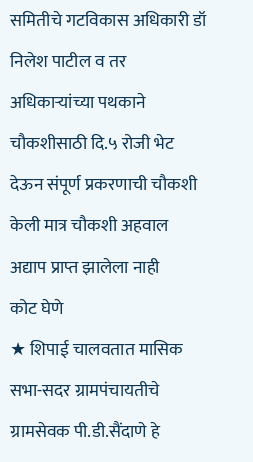समितीचे गटविकास अधिकारी डॉ निलेश पाटील व तर अधिकार्‍यांच्या पथकाने चौकशीसाठी दि.५ रोजी भेट देऊन संपूर्ण प्रकरणाची चौकशी केली मात्र चौकशी अहवाल अद्याप प्राप्त झालेला नाही
कोट घेणे
★ शिपाई चालवतात मासिक सभा-सदर ग्रामपंचायतीचे ग्रामसेवक पी.डी.सैंदाणे हे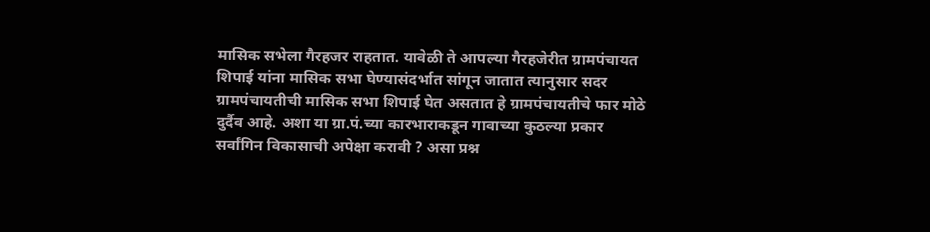मासिक सभेला गैरहजर राहतात. यावेळी ते आपल्या गैरहजेरीत ग्रामपंचायत शिपाई यांना मासिक सभा घेण्यासंदर्भात सांगून जातात त्यानुसार सदर ग्रामपंचायतीची मासिक सभा शिपाई घेत असतात हे ग्रामपंचायतीचे फार मोठे दुर्दैव आहे. अशा या ग्रा.पं.च्या कारभाराकडून गावाच्या कुठल्या प्रकार सर्वांगिन विकासाची अपेक्षा करावी ? असा प्रश्न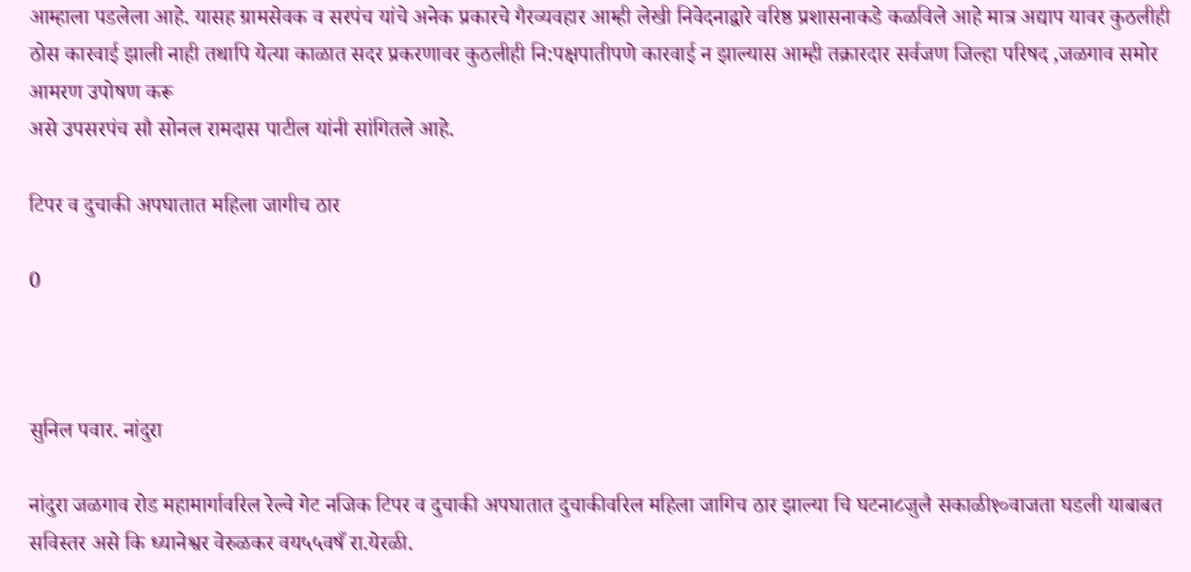आम्हाला पडलेला आहे. यासह ग्रामसेवक व सरपंच यांचे अनेक प्रकारचे गैरव्यवहार आम्ही लेखी निवेदनाद्वारे वरिष्ठ प्रशासनाकडे कळविले आहे मात्र अद्याप यावर कुठलीही ठोस कारवाई झाली नाही तथापि येत्या काळात सदर प्रकरणावर कुठलीही नि:पक्षपातीपणे कारवाई न झाल्यास आम्ही तक्रारदार सर्वजण जिल्हा परिषद ,जळगाव समोर आमरण उपोषण करू
असे उपसरपंच सौ सोनल रामदास पाटील यांनी सांगितले आहे.

टिपर व दुचाकी अपघातात महिला जागीच ठार

0



सुनिल पवार. नांदुरा

नांदुरा जळगाव रोड महामार्गावरिल रेल्वे गेट नजिक टिपर व दुचाकी अपघातात दुचाकीवरिल महिला जागिच ठार झाल्या चि घटना८जुलै सकाळी१०वाजता घडली याबाबत सविस्तर असे कि ध्यानेश्वर वेरुळकर वय५५वषँ रा.येरळी.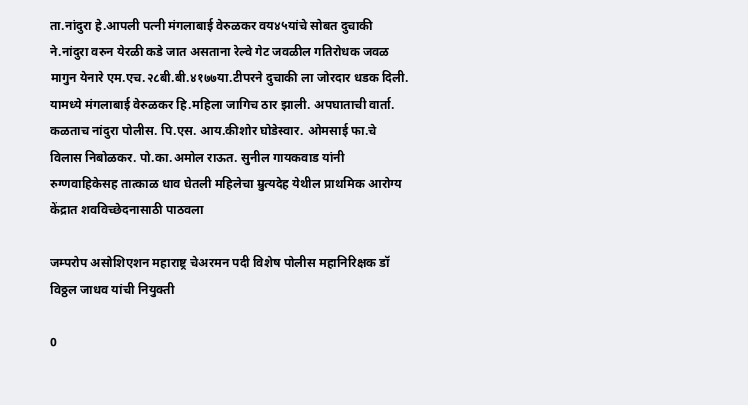ता.नांदुरा हे.आपली पत्नी मंगलाबाई वेरुळकर वय४५यांचे सोबत दुचाकी ने.नांदुरा वरुन येरळी कडे जात असताना रेल्वे गेट जवळील गतिरोधक जवळ मागुन येनारे एम.एच.२८बी.बी.४१७७या.टीपरने दुचाकी ला जोरदार धडक दिली. यामध्ये मंगलाबाई वेरुळकर हि.महिला जागिच ठार झाली. अपघाताची वार्ता. कळताच नांदुरा पोलीस. पि.एस. आय.कीशोर घोडेस्वार. ओमसाई फा.चे विलास निबोळकर. पो.का.अमोल राऊत. सुनील गायकवाड यांनी रुग्णवाहिकेसह तात्काळ धाव घेतली महिलेचा म्रुत्यदेह येथील प्राथमिक आरोग्य केंद्रात शवविच्छेदनासाठी पाठवला

जम्परोप असोशिएशन महाराष्ट्र चेअरमन पदी विशेष पोलीस महानिरिक्षक डॉ विठ्ठल जाधव यांची नियुक्ती

0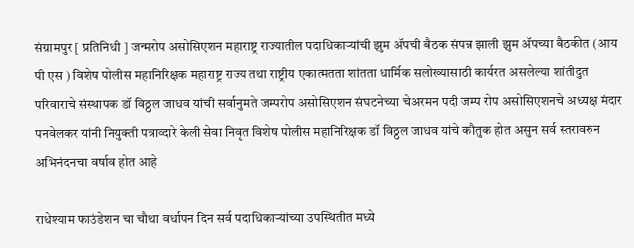संग्रामपुर [ प्रतिनिधी ] जन्मरोप असोसिएशन महाराष्ट्र राज्यातील पदाधिकाऱ्यांची झुम ॲपची बैठक संपन्न झाली झुम ॲपच्या बैठकीत (आय पी एस ) विशेष पोलीस महानिरिक्षक महाराष्ट्र राज्य तथा राष्ट्रीय एकात्मतता शांतता धार्मिक सलोख्यासाठी कार्यरत असलेल्या शांतीदुत परिवाराचे संस्थापक डॉ विठ्ठल जाधव यांची सर्वानुमते जम्परोप असोसिएशन संघटनेच्या चेअरमन पदी जम्प रोप असोसिएशनचे अध्यक्ष मंदार पनवेलकर यांनी नियुक्ती पत्राव्दारे केली सेवा निवृत विशेष पोलीस महानिरिक्षक डॉ विठ्ठल जाधव यांचे कौतुक होत असुन सर्व स्तरावरुन अभिनंदनचा वर्षाव होत आहे

राधेश्याम फाउंडेशन चा चौथा वर्धापन दिन सर्व पदाधिकाऱ्यांच्या उपस्थितीत मध्ये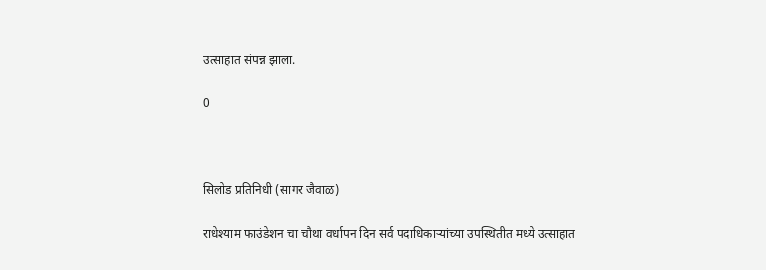उत्साहात संपन्न झाला.

0



सिलोड प्रतिनिधी (सागर जैवाळ)

राधेश्याम फाउंडेशन चा चौथा वर्धापन दिन सर्व पदाधिकाऱ्यांच्या उपस्थितीत मध्ये उत्साहात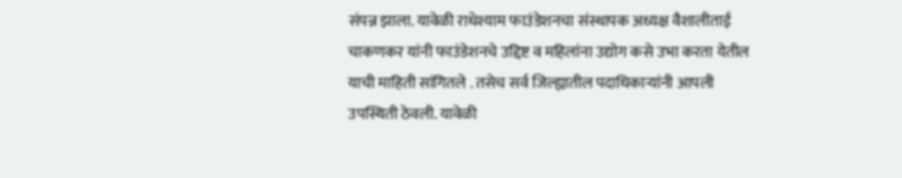संपन्न झाला. यावेळी राधेश्याम फाउंडेशनचा संस्थापक अध्यक्ष वैशालीताई चाकणकर यांनी फाउंडेशनचे उद्दिष्ट व महिलांना उद्योग कसे उभा करता येतील याची माहिती सांगितले . तसेच सर्व जिल्ह्यातील पदाधिकार्‍यांनी आपली उपस्थिती ठेवली. यावेळी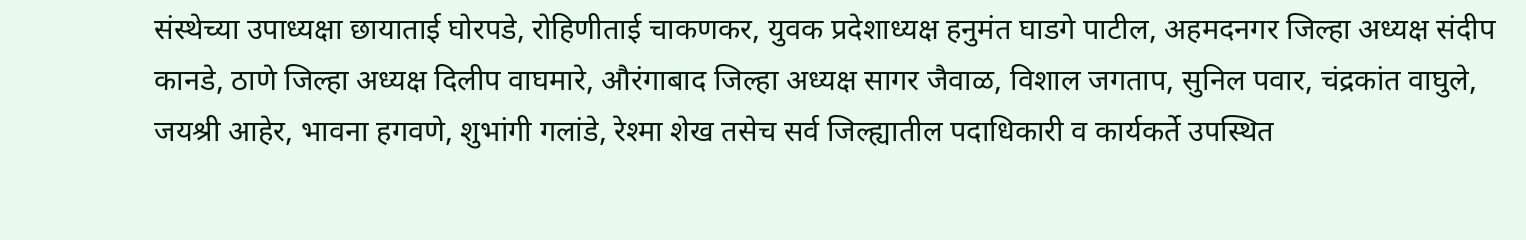संस्थेच्या उपाध्यक्षा छायाताई घोरपडे, रोहिणीताई चाकणकर, युवक प्रदेशाध्यक्ष हनुमंत घाडगे पाटील, अहमदनगर जिल्हा अध्यक्ष संदीप कानडे, ठाणे जिल्हा अध्यक्ष दिलीप वाघमारे, औरंगाबाद जिल्हा अध्यक्ष सागर जैवाळ, विशाल जगताप, सुनिल पवार, चंद्रकांत वाघुले, जयश्री आहेर, भावना हगवणे, शुभांगी गलांडे, रेश्मा शेख तसेच सर्व जिल्ह्यातील पदाधिकारी व कार्यकर्ते उपस्थित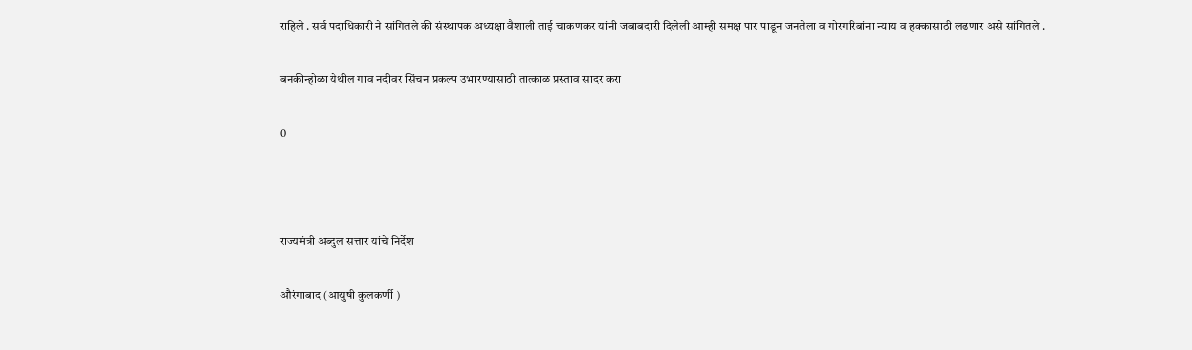राहिले . सर्व पदाधिकारी ने सांगितले की संस्थापक अध्यक्षा वैशाली ताई चाकणकर यांनी जबाबदारी दिलेली आम्ही समक्ष पार पाडून जनतेला व गोरगरिबांना न्याय व हक्कासाठी लढणार असे सांगितले .

बनकीन्होळा येथील गाव नदीवर सिंचन प्रकल्प उभारण्यासाठी तात्काळ प्रस्ताव सादर करा

0



राज्यमंत्री अब्दुल सत्तार यांचे निर्देश

औरंगाबाद (आयुषी कुलकर्णी )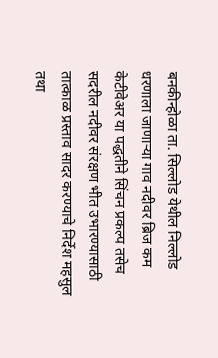बनकीन्होळा ता. सिल्लोड येथील निल्लोड धरणाला जाणाऱ्या गाव नदीवर ब्रिज कम केटीवेअर या पद्धतीने सिंचन प्रकल्प तसेच सदरील नदीवर संरक्षण भीत उभारण्यासाठी तात्काळ प्रस्ताव सादर करण्याचे निर्देश महसुल तथा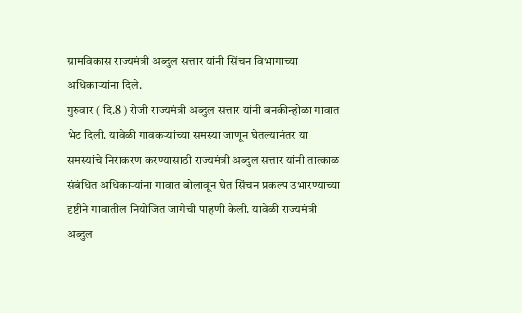ग्रामविकास राज्यमंत्री अब्दुल सत्तार यांनी सिंचन विभागाच्या अधिकाऱ्यांना दिले.
गुरुवार ( दि.8 ) रोजी राज्यमंत्री अब्दुल सत्तार यांनी बनकीन्होळा गावात भेट दिली. यावेळी गावकऱ्यांच्या समस्या जाणून घेतल्यानंतर या समस्यांचे निराकरण करण्यासाठी राज्यमंत्री अब्दुल सत्तार यांनी तात्काळ संबंधित अधिकाऱ्यांना गावात बोलावून घेत सिंचन प्रकल्प उभारण्याच्या दृष्टीने गावातील नियोजित जागेची पाहणी केली. यावेळी राज्यमंत्री अब्दुल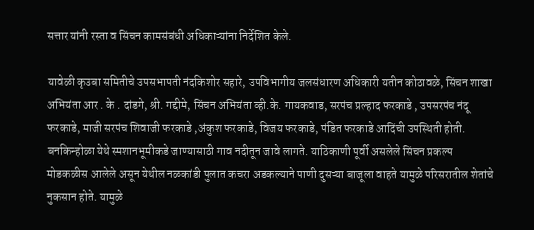सत्तार यांनी रस्ता व सिंचन कामसंबंधी अधिकाऱ्यांना निर्देशित केले.

यावेळी कृउबा समितीचे उपसभापती नंदकिशोर सहारे, उपविभागीय जलसंधारण अधिकारी यतीन कोठावळे, सिंचन शाखा अभियंता आर . के . दांडगे, श्री. गद्दीमे, सिंचन अभियंता व्ही.के. गायकवाड, सरपंच प्रल्हाद फरकाडे , उपसरपंच नंदू फरकाडे, माजी सरपंच शिवाजी फरकाडे ,अंकुश फरकाडे, विजय फरकाडे, पंडित फरकाडे आदिंची उपस्थिती होती.
बनकिन्होळा येथे स्मशानभूमीकडे जाण्यासाठी गाव नदीतून जावे लागते. याठिकाणी पूर्वी असलेले सिंचन प्रकल्प मोडकळीस आलेले असून येथील नळकांडी पुलात कचरा अडकल्याने पाणी दुसऱ्या बाजूला वाहते यामुळे परिसरातील शेतांचे नुकसान होते. यामुळे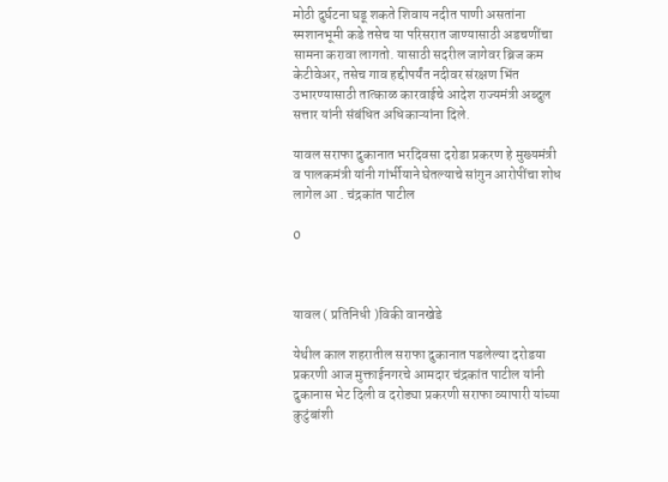मोठी दुर्घटना घडू शकते शिवाय नदीत पाणी असतांना स्मशानभूमी कडे तसेच या परिसरात जाण्यासाठी अडचणींचा सामना करावा लागतो. यासाठी सदरील जागेवर ब्रिज कम केटीवेअर, तसेच गाव हद्दीपर्यंत नदीवर संरक्षण भिंत उभारण्यासाठी तात्काळ कारवाईचे आदेश राज्यमंत्री अब्दुल सत्तार यांनी संबंधित अधिकाऱ्यांना दिले.

यावल सराफा दुकानात भरदिवसा दरोडा प्रकरण हे मुख्यमंत्री व पालकमंत्री यांनी गांर्भीयाने घेतल्याचे सांगुन आरोपींचा शोध लागेल आ . चंद्रकांत पाटील

0



यावल ( प्रतिनिधी )विकी वानखेडे

येथील काल शहरातील सराफा दुकानात पडलेल्या दरोडया प्रकरणी आज मुक्ताईनगरचे आमदार चंद्रकांत पाटील यांनी दुकानास भेट दिली व दरोड्या प्रकरणी सराफा व्यापारी यांच्या कुटुंबांशी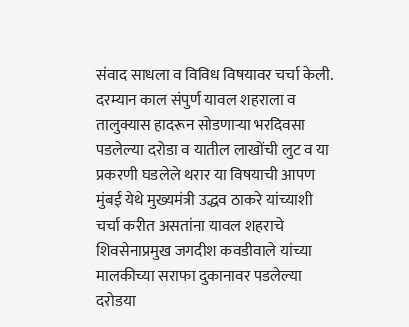संवाद साधला व विविध विषयावर चर्चा केली. दरम्यान काल संपुर्ण यावल शहराला व तालुक्यास हादरून सोडणाऱ्या भरदिवसा पडलेल्या दरोडा व यातील लाखोंची लुट व या प्रकरणी घडलेले थरार या विषयाची आपण मुंबई येथे मुख्यमंत्री उद्धव ठाकरे यांच्याशी चर्चा करीत असतांना यावल शहराचे शिवसेनाप्रमुख जगदीश कवडीवाले यांच्या मालकीच्या सराफा दुकानावर पडलेल्या दरोडया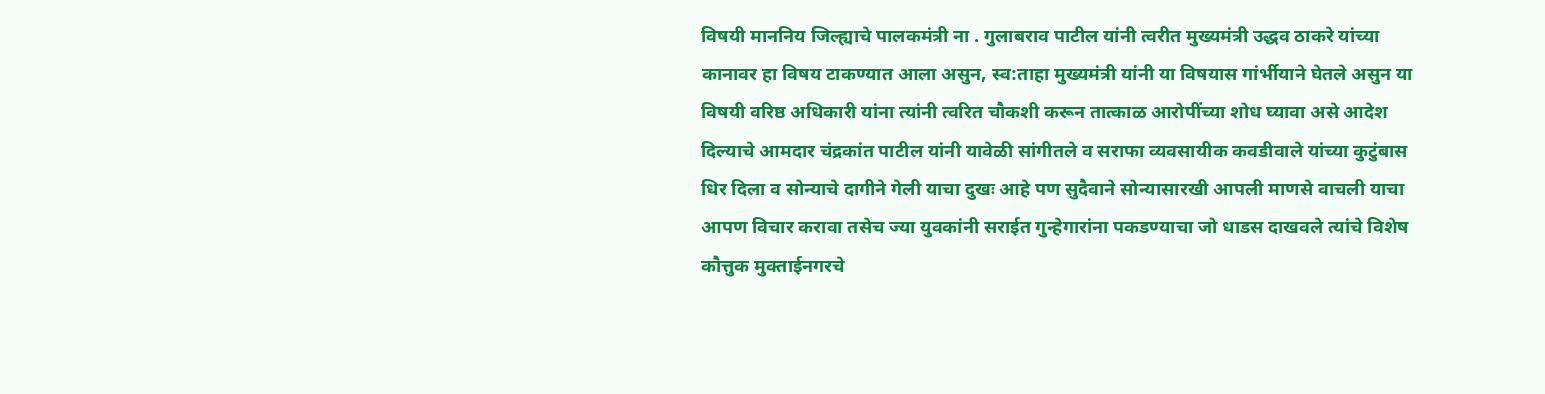विषयी माननिय जिल्ह्याचे पालकमंत्री ना . गुलाबराव पाटील यांनी त्वरीत मुख्यमंत्री उद्धव ठाकरे यांच्या कानावर हा विषय टाकण्यात आला असुन, स्व:ताहा मुख्यमंत्री यांनी या विषयास गांर्भीयाने घेतले असुन या विषयी वरिष्ठ अधिकारी यांना त्यांनी त्वरित चौकशी करून तात्काळ आरोपींच्या शोध घ्यावा असे आदेश दिल्याचे आमदार चंद्रकांत पाटील यांनी यावेळी सांगीतले व सराफा व्यवसायीक कवडीवाले यांच्या कुटुंबास धिर दिला व सोन्याचे दागीने गेली याचा दुखः आहे पण सुदैवाने सोन्यासारखी आपली माणसे वाचली याचा आपण विचार करावा तसेच ज्या युवकांनी सराईत गुन्हेगारांना पकडण्याचा जो धाडस दाखवले त्यांचे विशेष कौत्तुक मुक्ताईनगरचे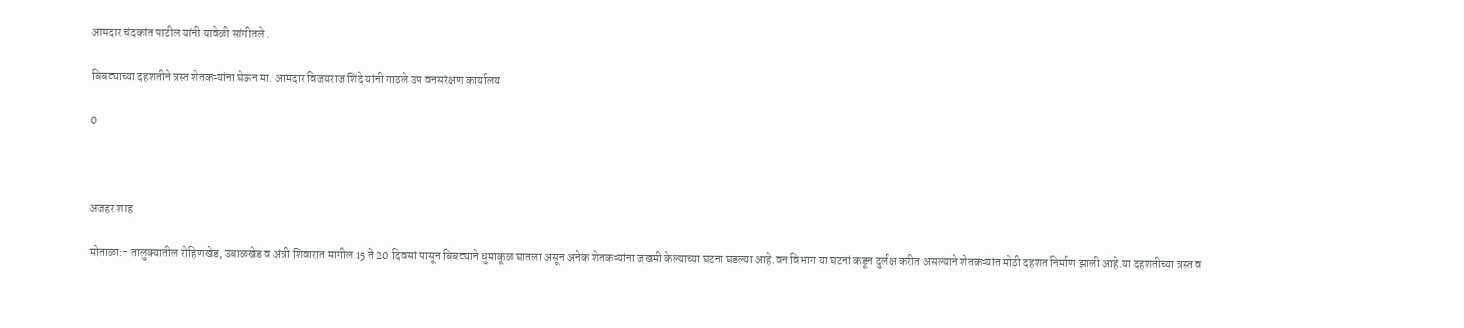आमदार चंदकांत पाटील यांनी यावेळी सांगीतले .

बिबट्याच्या दहशतीने त्रस्त शेतकऱ्यांना घेऊन मा. आमदार विजयराज शिंदे यांनी गाठले उप वनसरंक्षण कार्यालय

0



अजहर शाह

मोताळा:- तालुक्यातील रोहिणखेड, उबाळखेड व अंत्री शिवारात मागील 15 ते 20 दिवसां पासून बिबट्याने धुमाकूळ घातला असून अनेक शेतकऱ्यांना जखमी केल्याच्या घटना घडल्या आहे.वन विभाग या घटनां कडून दुर्लक्ष करीत असल्याने शेतकऱ्यांत मोठी दहशत निर्माण झाली आहे.या दहशतीच्या त्रस्त व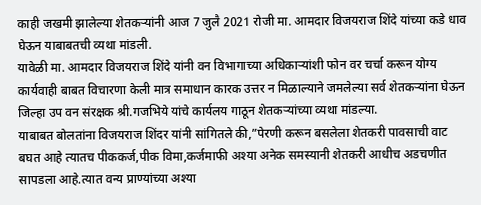काही जखमी झालेल्या शेतकऱ्यांनी आज 7 जुलै 2021 रोजी मा. आमदार विजयराज शिंदे यांच्या कडे धाव घेऊन याबाबतची व्यथा मांडली.
यावेळी मा. आमदार विजयराज शिंदे यांनी वन विभागाच्या अधिकाऱ्यांशी फोन वर चर्चा करून योग्य कार्यवाही बाबत विचारणा केली मात्र समाधान कारक उत्तर न मिळाल्याने जमलेल्या सर्व शेतकऱ्यांना घेऊन जिल्हा उप वन संरक्षक श्री.गजभिये यांचे कार्यलय गाठून शेतकऱ्यांच्या व्यथा मांडल्या.
याबाबत बोलतांना विजयराज शिंदर यांनी सांगितले की,”पेरणी करून बसलेला शेतकरी पावसाची वाट बघत आहे त्यातच पीककर्ज,पीक विमा,कर्जमाफी अश्या अनेक समस्यानी शेतकरी आधीच अडचणीत सापडला आहे.त्यात वन्य प्राण्यांच्या अश्या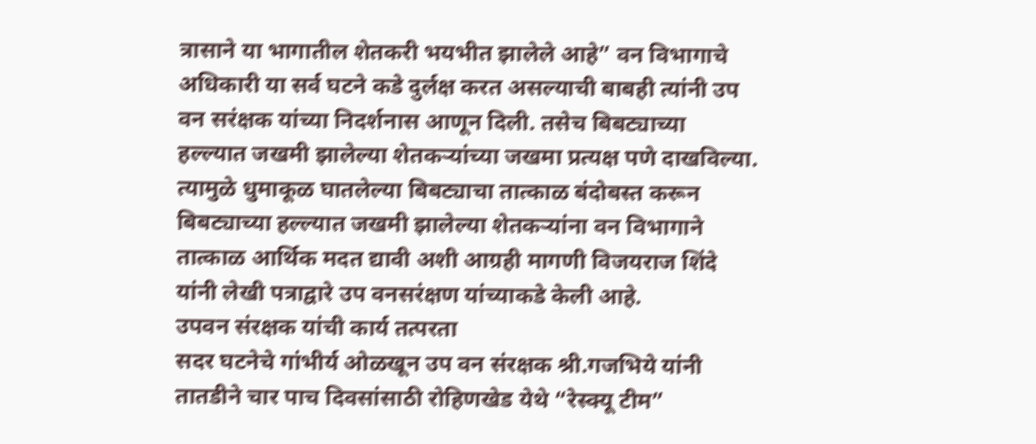त्रासाने या भागातील शेतकरी भयभीत झालेले आहे” वन विभागाचे अधिकारी या सर्व घटने कडे दुर्लक्ष करत असल्याची बाबही त्यांनी उप वन सरंक्षक यांच्या निदर्शनास आणून दिली. तसेच बिबट्याच्या हल्ल्यात जखमी झालेल्या शेतकऱ्यांच्या जखमा प्रत्यक्ष पणे दाखविल्या.
त्यामुळे धुमाकूळ घातलेल्या बिबट्याचा तात्काळ बंदोबस्त करून बिबट्याच्या हल्ल्यात जखमी झालेल्या शेतकऱ्यांना वन विभागाने तात्काळ आर्थिक मदत द्यावी अशी आग्रही मागणी विजयराज शिंदे यांनी लेखी पत्राद्वारे उप वनसरंक्षण यांच्याकडे केली आहे.
उपवन संरक्षक यांची कार्य तत्परता
सदर घटनेचे गांभीर्य ओळखून उप वन संरक्षक श्री.गजभिये यांनी तातडीने चार पाच दिवसांसाठी रोहिणखेड येथे “रेस्क्यू टीम”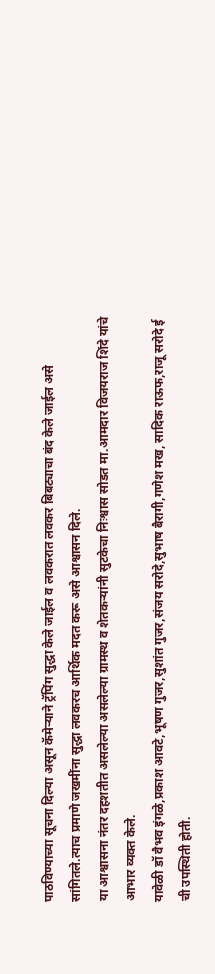पाठविण्याच्या सूचना दिल्या असून कॅमेऱ्याने ट्रॅपिंग सुद्धा केले जाईल व लवकरात लवकर बिबट्याचा बंद केले जाईल असे सांगितले.त्याच प्रमाणे जखमींना सुद्धा लवकरच आर्थिक मदत करू असे आश्वासन दिले.
या आश्वासना नंतर दहशतीत असलेल्या असलेल्या ग्रामस्थ व शेतकऱ्यांनी सुटकेचा निःश्वास सोडत मा.आमदार विजयराज शिंदे यांचे आभार व्यक्त केले.
यावेळी डॉ वैभव इंगळे,प्रकाश आवटे,भूषण गुजर,सुशांत गुजर,संजय सरोदे,सुभाष बैरागी,गणेश मख, सादिक राऊफ,राजू सरोदे ई ची उपस्थिती होती.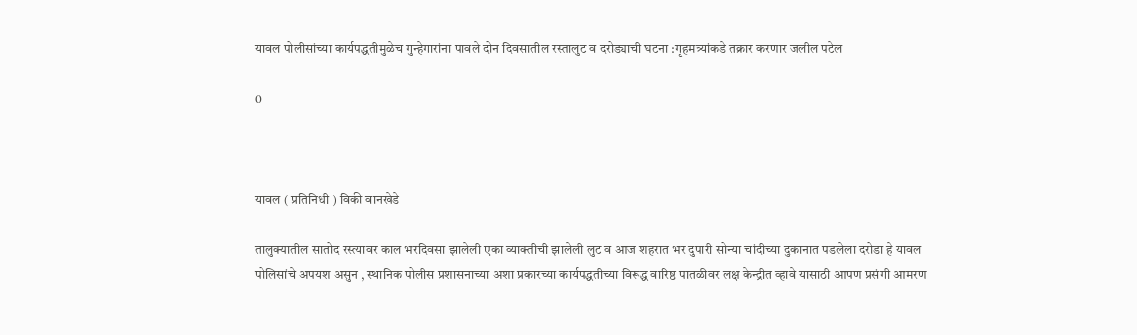यावल पोलीसांच्या कार्यपद्धतीमुळेच गुन्हेगारांना पावले दोन दिवसातील रस्तालुट व दरोड्याची घटना :गृहमत्र्यांकडे तक्रार करणार जलील पटेल

0



यावल ( प्रतिनिधी ) विकी वानखेडे

तालुक्यातील सातोद रस्त्यावर काल भरदिवसा झालेली एका व्याक्तीची झालेली लुट व आज शहरात भर दुपारी सोन्या चांदीच्या दुकानात पडलेला दरोडा हे यावल पोलिसांचे अपयश असुन , स्थानिक पोलीस प्रशासनाच्या अशा प्रकारच्या कार्यपद्धतीच्या विरूद्ध वारिष्ठ पातळीवर लक्ष केन्द्रीत व्हावे यासाठी आपण प्रसंगी आमरण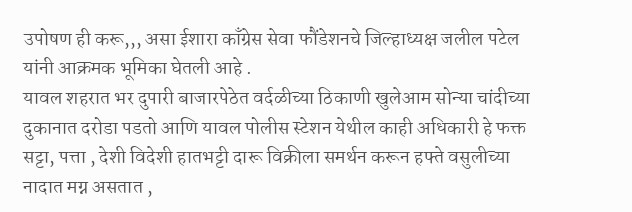उपोषण ही करू,,, असा ईशारा काँग्रेस सेवा फौंडेशनचे जिल्हाध्यक्ष जलील पटेल यांनी आक्रमक भूमिका घेतली आहे .
यावल शहरात भर दुपारी बाजारपेठेत वर्दळीच्या ठिकाणी खुलेआम सोन्या चांदीच्या दुकानात दरोडा पडतो आणि यावल पोलीस स्टेशन येथील काही अधिकारी हे फक्त सट्टा, पत्ता , देशी विदेशी हातभट्टी दारू विक्रीला समर्थन करून हफ्ते वसुलीच्या नादात मग्न असतात ,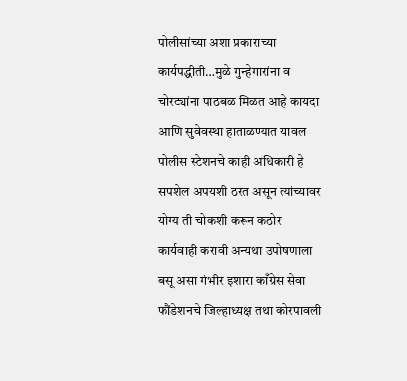पोलीसांच्या अशा प्रकाराच्या कार्यपद्धीती…मुळे गुन्हेगारांना व चोरट्यांना पाठबळ मिळत आहे कायदा आणि सुवेवस्था हाताळण्यात यावल पोलीस स्टेशनचे काही अधिकारी हे सपशेल अपयशी ठरत असून त्यांच्यावर योग्य ती चोकशी करून कठोर कार्यवाही करावी अन्यथा उपोषणाला बसू असा गंभीर इशारा काँग्रेस सेवा फौंडेशनचे जिल्हाध्यक्ष तथा कोरपावली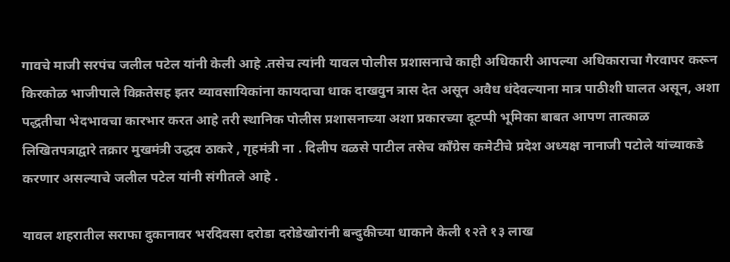गावचे माजी सरपंच जलील पटेल यांनी केली आहे .तसेच त्यांनी यावल पोलीस प्रशासनाचे काही अधिकारी आपल्या अधिकाराचा गैरवापर करून किरकोळ भाजीपाले विक्रतेसह इतर व्यावसायिकांना कायदाचा धाक दाखवुन त्रास देत असून अवैध धंदेवल्याना मात्र पाठीशी घालत असून, अशा पद्धतीचा भेदभावचा कारभार करत आहे तरी स्थानिक पोलीस प्रशासनाच्या अशा प्रकारच्या दूटप्पी भूमिका बाबत आपण तात्काळ लिखितपत्राद्वारे तक्रार मुखमंत्री उद्धव ठाकरे , गृहमंत्री ना . दिलीप वळसे पाटील तसेच काँग्रेस कमेटीचे प्रदेश अध्यक्ष नानाजी पटोले यांच्याकडे करणार असल्याचे जलील पटेल यांनी संगीतले आहे .

यावल शहरातील सराफा दुकानावर भरदिवसा दरोडा दरोडेखोरांनी बन्दुकीच्या धाकाने केली १२ते १३ लाख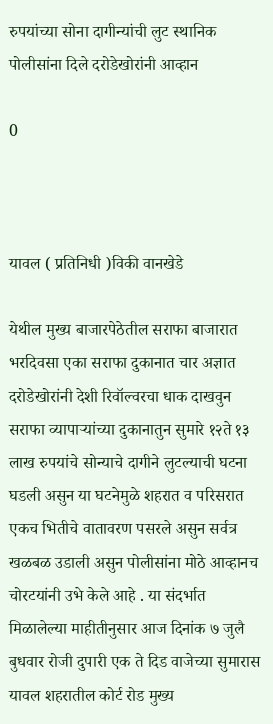रुपयांच्या सोना दागीन्यांची लुट स्थानिक पोलीसांना दिले दरोडेखोरांनी आव्हान

0



यावल ( प्रतिनिधी )विकी वानखेडे

येथील मुख्य बाजारपेठेतील सराफा बाजारात भरदिवसा एका सराफा दुकानात चार अज्ञात दरोडेखोरांनी देशी रिवॉल्वरचा धाक दाखवुन सराफा व्यापाऱ्यांच्या दुकानातुन सुमारे १२ते १३ लाख रुपयांचे सोन्याचे दागीने लुटल्याची घटना घडली असुन या घटनेमुळे शहरात व परिसरात एकच भितीचे वातावरण पसरले असुन सर्वत्र खळबळ उडाली असुन पोलीसांना मोठे आव्हानच चोरटयांनी उभे केले आहे . या संदर्भात मिळालेल्या माहीतीनुसार आज दिनांक ७ जुलै बुधवार रोजी दुपारी एक ते दिड वाजेच्या सुमारास यावल शहरातील कोर्ट रोड मुख्य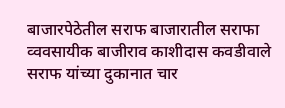बाजारपेठेतील सराफ बाजारातील सराफा व्ववसायीक बाजीराव काशीदास कवडीवाले सराफ यांच्या दुकानात चार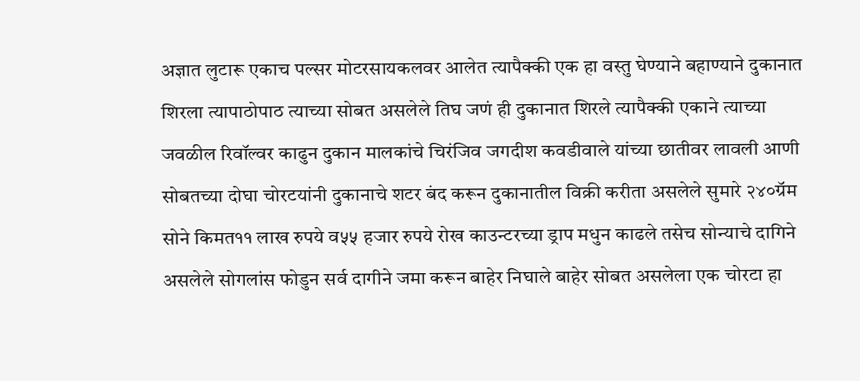अज्ञात लुटारू एकाच पल्सर मोटरसायकलवर आलेत त्यापैक्की एक हा वस्तु घेण्याने बहाण्याने दुकानात शिरला त्यापाठोपाठ त्याच्या सोबत असलेले तिघ जणं ही दुकानात शिरले त्यापैक्की एकाने त्याच्या जवळील रिवॉल्वर काढुन दुकान मालकांचे चिरंजिव जगदीश कवडीवाले यांच्या छातीवर लावली आणी सोबतच्या दोघा चोरटयांनी दुकानाचे शटर बंद करून दुकानातील विक्री करीता असलेले सुमारे २४०ग्रॅम सोने किमत११ लाख रुपये व५५ हजार रुपये रोख काउन्टरच्या ड्राप मधुन काढले तसेच सोन्याचे दागिने असलेले सोगलांस फोडुन सर्व दागीने जमा करून बाहेर निघाले बाहेर सोबत असलेला एक चोरटा हा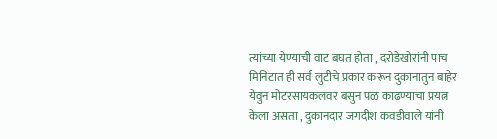त्यांच्या येण्याची वाट बघत होता , दरोडेखोरांनी पाच मिनिटात ही सर्व लुटीचे प्रकार करून दुकानातुन बाहेर येवुन मोटरसायकलवर बसुन पळ काढण्याचा प्रयत्न केला असता , दुकानदार जगदीश कवडीवाले यांनी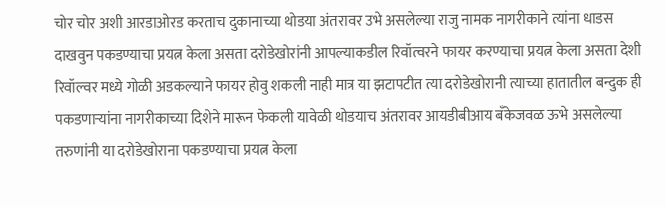चोर चोर अशी आरडाओरड करताच दुकानाच्या थोडया अंतरावर उभे असलेल्या राजु नामक नागरीकाने त्यांना धाडस दाखवुन पकडण्याचा प्रयत्न केला असता दरोडेखोरांनी आपल्याकडील रिवॉत्वरने फायर करण्याचा प्रयत्न केला असता देशी रिवॉल्वर मध्ये गोळी अडकल्याने फायर होवु शकली नाही मात्र या झटापटीत त्या दरोडेखोरानी त्याच्या हातातील बन्दुक ही पकडणाऱ्यांना नागरीकाच्या दिशेने मारून फेकली यावेळी थोडयाच अंतरावर आयडीबीआय बँकेजवळ ऊभे असलेल्या तरुणांनी या दरोडेखोराना पकडण्याचा प्रयत्न केला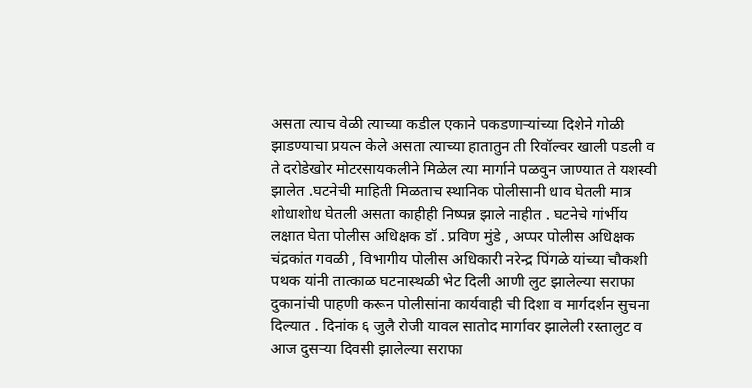असता त्याच वेळी त्याच्या कडील एकाने पकडणाऱ्यांच्या दिशेने गोळी झाडण्याचा प्रयत्न केले असता त्याच्या हातातुन ती रिवॉल्वर खाली पडली व ते दरोडेखोर मोटरसायकलीने मिळेल त्या मार्गाने पळवुन जाण्यात ते यशस्वी झालेत .घटनेची माहिती मिळताच स्थानिक पोलीसानी धाव घेतली मात्र शोधाशोध घेतली असता काहीही निष्पन्न झाले नाहीत . घटनेचे गांर्भीय लक्षात घेता पोलीस अधिक्षक डॉ . प्रविण मुंडे , अप्पर पोलीस अधिक्षक चंद्रकांत गवळी , विभागीय पोलीस अधिकारी नरेन्द्र पिंगळे यांच्या चौकशी पथक यांनी तात्काळ घटनास्थळी भेट दिली आणी लुट झालेल्या सराफा दुकानांची पाहणी करून पोलीसांना कार्यवाही ची दिशा व मार्गदर्शन सुचना दिल्यात . दिनांक ६ जुलै रोजी यावल सातोद मार्गावर झालेली रस्तालुट व आज दुसऱ्या दिवसी झालेल्या सराफा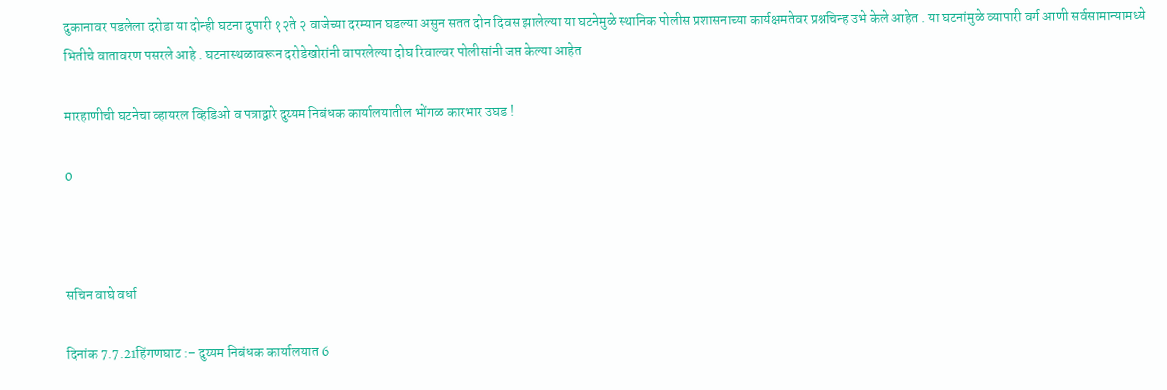दुकानावर पडलेला दरोडा या दोन्ही घटना दुपारी १२ते २ वाजेच्या दरम्यान घडल्या असुन सतत दोन दिवस झालेल्या या घटनेमुळे स्थानिक पोलीस प्रशासनाच्या कार्यक्षमतेवर प्रश्नचिन्ह उभे केले आहेत . या घटनांमुळे व्यापारी वर्ग आणी सर्वसामान्यामध्ये भितीचे वातावरण पसरले आहे . घटनास्थळावरून दरोडेखोरांनी वापरलेल्या दोघ रिवाल्वर पोलीसांनी जप्त केल्या आहेत

मारहाणीची घटनेचा व्हायरल व्हिडिओ व पत्राद्वारे दुय्यम निबंधक कार्यालयातील भोंगळ कारभार उघड !

0



सचिन वाघे वर्धा

दिनांक 7.7.21हिंगणघाट :– दुय्यम निबंधक कार्यालयात 6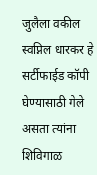जुलैला वकील स्वप्निल धारकर हे सर्टीफाईड कॉपी घेण्यासाठी गेले असता त्यांना शिविगाळ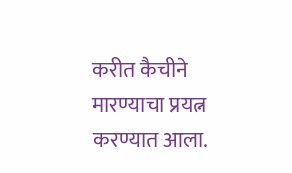करीत कैचीने मारण्याचा प्रयत्न करण्यात आला.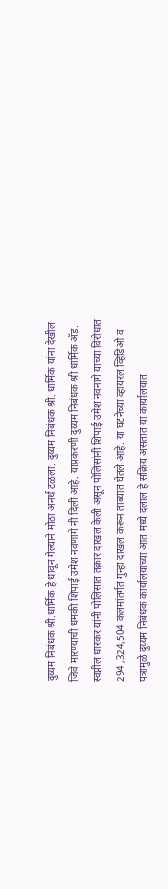दुय्यम निबंधक श्री.धार्मिक हे धावून गेल्याने मोठा अनर्थ टळला. दुय्यम निबंधक श्री. धार्मिक यांना देखील जिवे मारण्याची धमकी शिपाई उमेश नवणागे नी दिली आहे. याप्रकरणी दुय्यम निबंधक श्री धार्मिक अ‍ॅड. स्वप्नील धारकर यांनी पोलिसात तक्रार दाखल केली असून पोलिसांनी शिपाई उमेश नवनागे याच्या विरोधात 294 ,324,504 कलमांतर्गत गुन्हा दाखल करून ताब्यात घेतले आहे. या घटनेच्या व्हायरल व्हिडिओ व पत्रामुळे दुय्यम निबंधक कार्यालयाच्या आत मध्ये दलाल हे सक्रिय असतात या कार्यालयात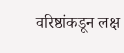वरिष्ठांकडून लक्ष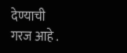देण्याची गरज आहे .